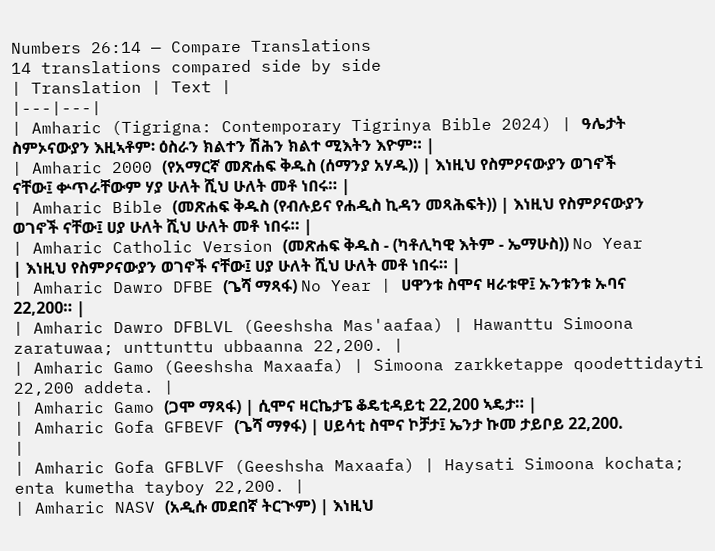Numbers 26:14 — Compare Translations
14 translations compared side by side
| Translation | Text |
|---|---|
| Amharic (Tigrigna: Contemporary Tigrinya Bible 2024) | ዓሌታት ስምኦናውያን እዚኣቶም፡ ዕስራን ክልተን ሽሕን ክልተ ሚእትን እዮም። |
| Amharic 2000 (የአማርኛ መጽሐፍ ቅዱስ (ሰማንያ አሃዱ)) | እነዚህ የስምዖናውያን ወገኖች ናቸው፤ ቍጥራቸውም ሃያ ሁለት ሺህ ሁለት መቶ ነበሩ። |
| Amharic Bible (መጽሐፍ ቅዱስ (የብሉይና የሐዲስ ኪዳን መጻሕፍት)) | እነዚህ የስምዖናውያን ወገኖች ናቸው፤ ሀያ ሁለት ሺህ ሁለት መቶ ነበሩ። |
| Amharic Catholic Version (መጽሐፍ ቅዱስ - (ካቶሊካዊ እትም - ኤማሁስ)) No Year | እነዚህ የስምዖናውያን ወገኖች ናቸው፤ ሀያ ሁለት ሺህ ሁለት መቶ ነበሩ። |
| Amharic Dawro DFBE (ጌሻ ማጻፋ) No Year | ሀዋንቱ ስሞና ዛራቱዋ፤ ኡንቱንቱ ኡባና 22,200። |
| Amharic Dawro DFBLVL (Geeshsha Mas'aafaa) | Hawanttu Simoona zaratuwaa; unttunttu ubbaanna 22,200. |
| Amharic Gamo (Geeshsha Maxaafa) | Simoona zarkketappe qoodettidayti 22,200 addeta. |
| Amharic Gamo (ጋሞ ማጻፋ) | ሲሞና ዛርኬታፔ ቆዴቲዳይቲ 22,200 ኣዴታ። |
| Amharic Gofa GFBEVF (ጌሻ ማፃፋ) | ሀይሳቲ ስሞና ኮቻታ፤ ኤንታ ኩመ ታይቦይ 22,200. |
| Amharic Gofa GFBLVF (Geeshsha Maxaafa) | Haysati Simoona kochata; enta kumetha tayboy 22,200. |
| Amharic NASV (አዲሱ መደበኛ ትርጒም) | እነዚህ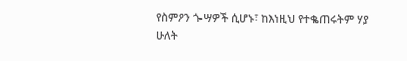የስምዖን ጐሣዎች ሲሆኑ፣ ከእነዚህ የተቈጠሩትም ሃያ ሁለት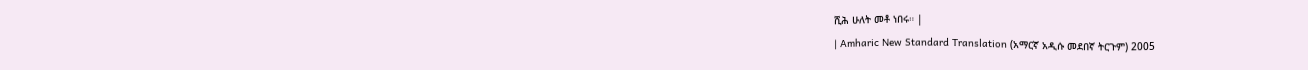ሺሕ ሁለት መቶ ነበሩ። |
| Amharic New Standard Translation (አማርኛ አዲሱ መደበኛ ትርጉም) 2005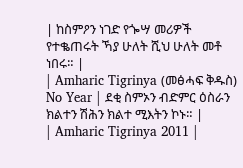| ከስምዖን ነገድ የጐሣ መሪዎች የተቈጠሩት ኻያ ሁለት ሺህ ሁለት መቶ ነበሩ። |
| Amharic Tigrinya (መፅሓፍ ቅዱስ) No Year | ደቂ ስምኦን ብድምር ዕስራን ክልተን ሽሕን ክልተ ሚእትን ኮኑ። |
| Amharic Tigrinya 2011 |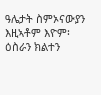ዓሌታት ስምኦናውያን እዚኣቶም እዮም፡ ዕስራን ክልተን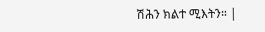ሽሕን ክልተ ሚእትን። |